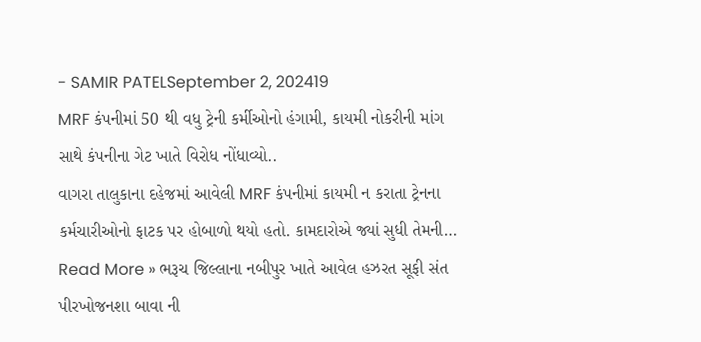- SAMIR PATELSeptember 2, 202419
MRF કંપનીમાં 50 થી વધુ ટ્રેની કર્મીઓનો હંગામી, કાયમી નોકરીની માંગ સાથે કંપનીના ગેટ ખાતે વિરોધ નોંધાવ્યો..
વાગરા તાલુકાના દહેજમાં આવેલી MRF કંપનીમાં કાયમી ન કરાતા ટ્રેનના કર્મચારીઓનો ફાટક પર હોબાળો થયો હતો. કામદારોએ જ્યાં સુધી તેમની…
Read More » ભરૂચ જિલ્લાના નબીપુર ખાતે આવેલ હઝરત સૂફી સંત પીરખોજનશા બાવા ની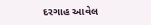દરગાહ આવેલ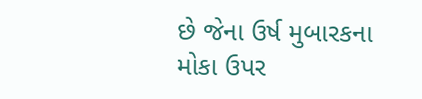છે જેના ઉર્ષ મુબારકના મોકા ઉપર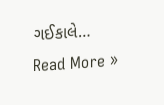ગઈકાલે…
Read More »